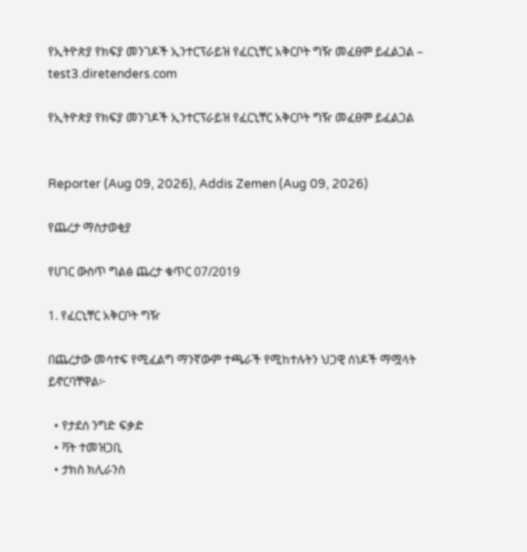የኢትዮጵያ የክፍያ መንገዶች ኢንተርፕራይዝ የፈርኒቸር አቅርቦት ግዥ መፈፀም ይፈልጋል – test3.diretenders.com

የኢትዮጵያ የክፍያ መንገዶች ኢንተርፕራይዝ የፈርኒቸር አቅርቦት ግዥ መፈፀም ይፈልጋል


Reporter (Aug 09, 2026), Addis Zemen (Aug 09, 2026)

የጨረታ ማስታወቂያ

የሀገር ውስጥ ግልፅ ጨረታ ቁጥር 07/2019

1. የፈርኒቸር አቅርቦት ግዥ

በጨረታው መሳተፍ የሚፈልግ ማንኛውም ተጫራች የሚከተሉትን ህጋዊ ሰነዶች ማሟላት ይኖርባቸዋል፦

  • የታደሰ ንግድ ፍቃድ
  • ቫት ተመዝጋቢ
  • ታክስ ክሊራንስ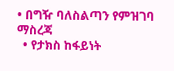• በግዥ ባለስልጣን የምዝገባ ማስረጃ
  • የታክስ ከፋይነት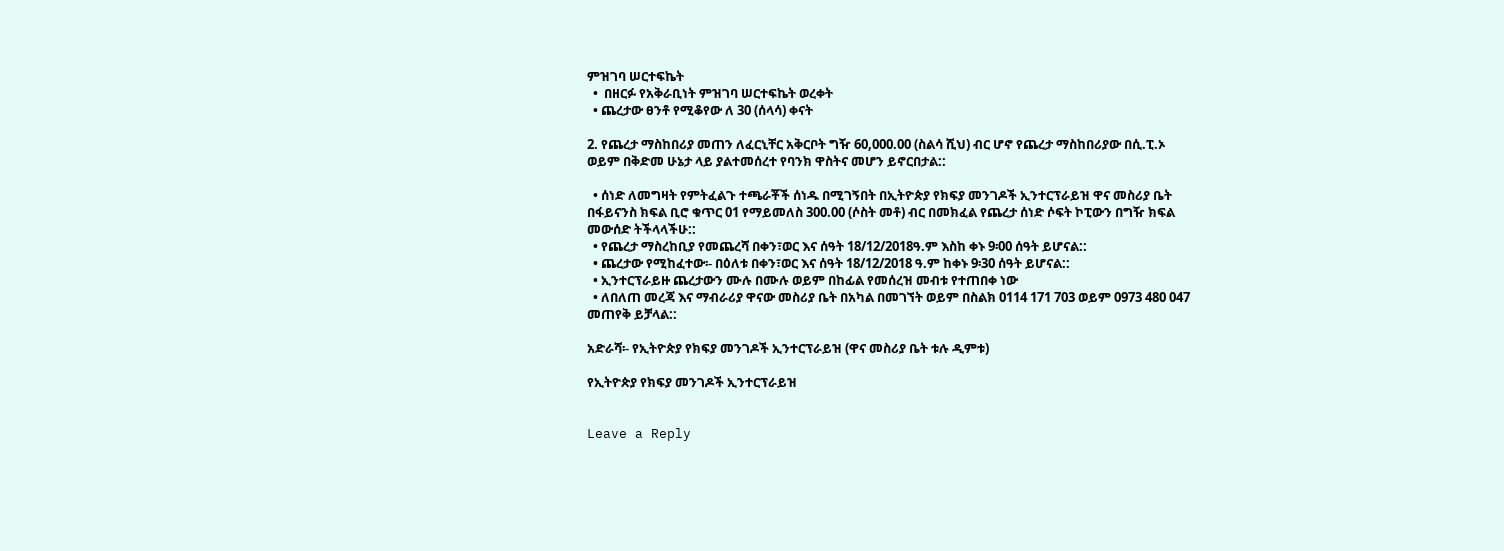ምዝገባ ሠርተፍኬት
  •  በዘርፉ የአቅራቢነት ምዝገባ ሠርተፍኬት ወረቀት
  • ጨረታው ፀንቶ የሚቆየው ለ 30 (ሰላሳ) ቀናት

2. የጨረታ ማስከበሪያ መጠን ለፈርኒቸር አቅርቦት ግዥ 60,000.00 (ስልሳ ሺህ) ብር ሆኖ የጨረታ ማስከበሪያው በሲ.ፒ.ኦ ወይም በቅድመ ሁኔታ ላይ ያልተመሰረተ የባንክ ዋስትና መሆን ይኖርበታል::

  • ሰነድ ለመግዛት የምትፈልጉ ተጫራቾች ሰነዱ በሚገኝበት በኢትዮጵያ የክፍያ መንገዶች ኢንተርፕራይዝ ዋና መስሪያ ቤት በፋይናንስ ክፍል ቢሮ ቁጥር 01 የማይመለስ 300.00 (ሶስት መቶ) ብር በመክፈል የጨረታ ሰነድ ሶፍት ኮፒውን በግዥ ክፍል መውሰድ ትችላላችሁ::
  • የጨረታ ማስረከቢያ የመጨረሻ በቀን፣ወር እና ሰዓት 18/12/2018ዓ.ም እስከ ቀኑ 9፡00 ሰዓት ይሆናል::
  • ጨረታው የሚከፈተው፡- በዕለቱ በቀን፣ወር እና ሰዓት 18/12/2018 ዓ.ም ከቀኑ 9፡30 ሰዓት ይሆናል::
  • ኢንተርፕራይዙ ጨረታውን ሙሉ በሙሉ ወይም በከፊል የመሰረዝ መብቱ የተጠበቀ ነው
  • ለበለጠ መረጃ እና ማብራሪያ ዋናው መስሪያ ቤት በአካል በመገኘት ወይም በስልክ 0114 171 703 ወይም 0973 480 047 መጠየቅ ይቻላል::

አድራሻ፡- የኢትዮጵያ የክፍያ መንገዶች ኢንተርፕራይዝ (ዋና መስሪያ ቤት ቱሉ ዲምቱ)

የኢትዮጵያ የክፍያ መንገዶች ኢንተርፕራይዝ


Leave a Reply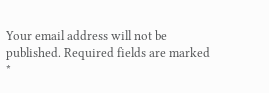Your email address will not be published. Required fields are marked *